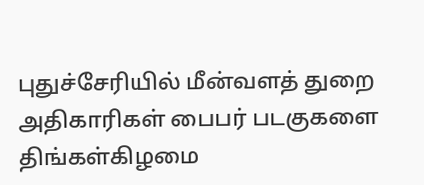புதுச்சேரியில் மீன்வளத் துறை அதிகாரிகள் பைபர் படகுகளை திங்கள்கிழமை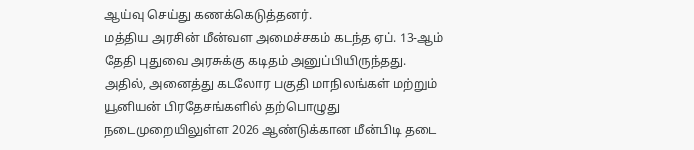ஆய்வு செய்து கணக்கெடுத்தனர்.
மத்திய அரசின் மீன்வள அமைச்சகம் கடந்த ஏப். 13-ஆம் தேதி புதுவை அரசுக்கு கடிதம் அனுப்பியிருந்தது.
அதில், அனைத்து கடலோர பகுதி மாநிலங்கள் மற்றும் யூனியன் பிரதேசங்களில் தற்பொழுது நடைமுறையிலுள்ள 2026 ஆண்டுக்கான மீன்பிடி தடை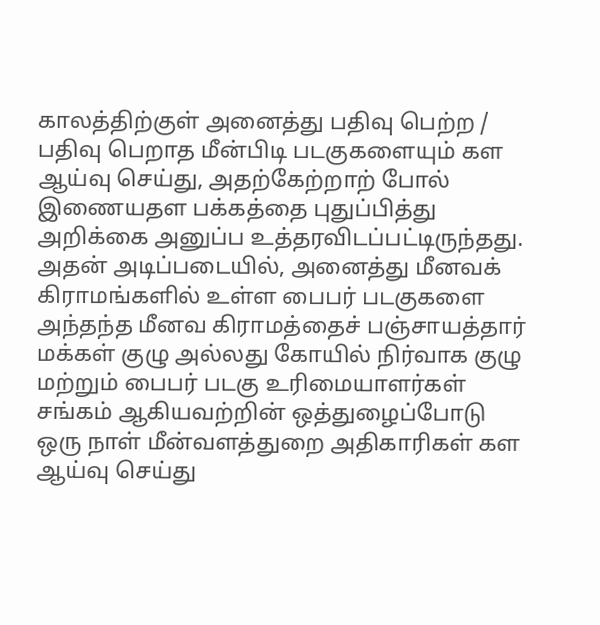காலத்திற்குள் அனைத்து பதிவு பெற்ற / பதிவு பெறாத மீன்பிடி படகுகளையும் கள ஆய்வு செய்து, அதற்கேற்றாற் போல் இணையதள பக்கத்தை புதுப்பித்து அறிக்கை அனுப்ப உத்தரவிடப்பட்டிருந்தது.
அதன் அடிப்படையில், அனைத்து மீனவக் கிராமங்களில் உள்ள பைபர் படகுகளை அந்தந்த மீனவ கிராமத்தைச் பஞ்சாயத்தார் மக்கள் குழு அல்லது கோயில் நிர்வாக குழு மற்றும் பைபர் படகு உரிமையாளர்கள் சங்கம் ஆகியவற்றின் ஒத்துழைப்போடு ஒரு நாள் மீன்வளத்துறை அதிகாரிகள் கள ஆய்வு செய்து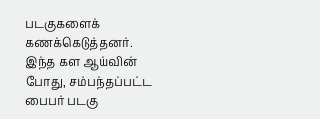படகுகளைக் கணக்கெடுத்தனர்.
இந்த கள ஆய்வின் போது, சம்பந்தப்பட்ட பைபர் படகு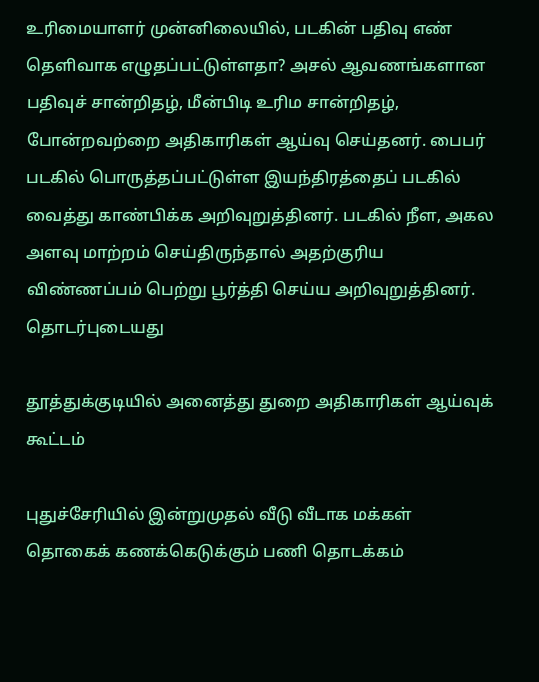உரிமையாளர் முன்னிலையில், படகின் பதிவு எண் தெளிவாக எழுதப்பட்டுள்ளதா? அசல் ஆவணங்களான பதிவுச் சான்றிதழ், மீன்பிடி உரிம சான்றிதழ், போன்றவற்றை அதிகாரிகள் ஆய்வு செய்தனர். பைபர் படகில் பொருத்தப்பட்டுள்ள இயந்திரத்தைப் படகில் வைத்து காண்பிக்க அறிவுறுத்தினர். படகில் நீள, அகல அளவு மாற்றம் செய்திருந்தால் அதற்குரிய விண்ணப்பம் பெற்று பூர்த்தி செய்ய அறிவுறுத்தினர்.
தொடர்புடையது

தூத்துக்குடியில் அனைத்து துறை அதிகாரிகள் ஆய்வுக் கூட்டம்

புதுச்சேரியில் இன்றுமுதல் வீடு வீடாக மக்கள் தொகைக் கணக்கெடுக்கும் பணி தொடக்கம்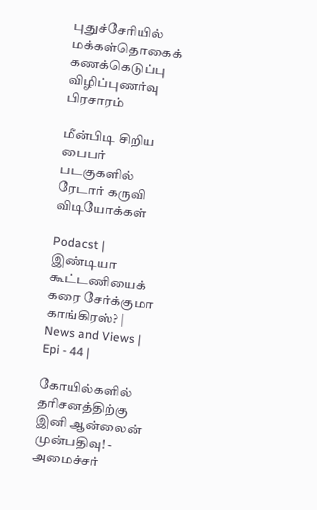புதுச்சேரியில் மக்கள்தொகைக் கணக்கெடுப்பு விழிப்புணர்வு பிரசாரம்

மீன்பிடி சிறிய பைபர் படகுகளில் ரேடார் கருவி
விடியோக்கள்

Podacst | இண்டியா கூட்டணியைக் கரை சேர்க்குமா காங்கிரஸ்? | News and Views | Epi - 44 |

கோயில்களில் தரிசனத்திற்கு இனி ஆன்லைன் முன்பதிவு! - அமைச்சர்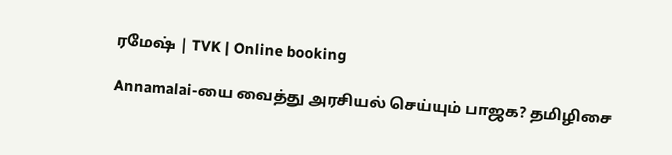ரமேஷ் | TVK | Online booking

Annamalai-யை வைத்து அரசியல் செய்யும் பாஜக? தமிழிசை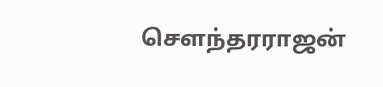சௌந்தரராஜன்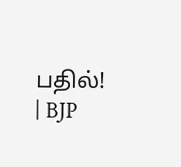பதில்! | BJP